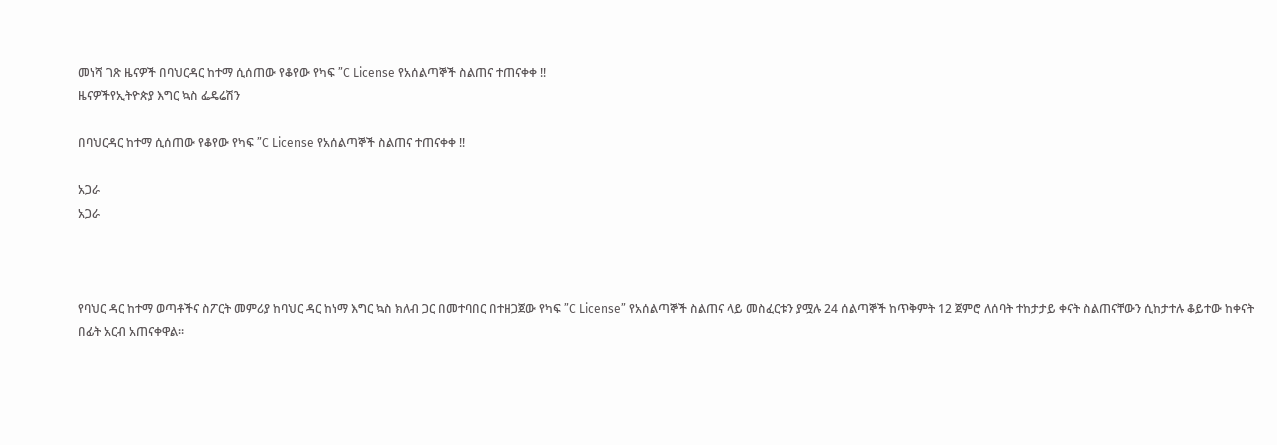መነሻ ገጽ ዜናዎች በባህርዳር ከተማ ሲሰጠው የቆየው የካፍ ”C License የአሰልጣኞች ስልጠና ተጠናቀቀ !!
ዜናዎችየኢትዮጵያ እግር ኳስ ፌዴሬሽን

በባህርዳር ከተማ ሲሰጠው የቆየው የካፍ ”C License የአሰልጣኞች ስልጠና ተጠናቀቀ !!

አጋራ
አጋራ



የባህር ዳር ከተማ ወጣቶችና ስፖርት መምሪያ ከባህር ዳር ከነማ እግር ኳስ ክለብ ጋር በመተባበር በተዘጋጀው የካፍ ”C License” የአሰልጣኞች ስልጠና ላይ መስፈርቱን ያሟሉ 24 ሰልጣኞች ከጥቅምት 12 ጀምሮ ለሰባት ተከታታይ ቀናት ስልጠናቸውን ሲከታተሉ ቆይተው ከቀናት በፊት አርብ አጠናቀዋል።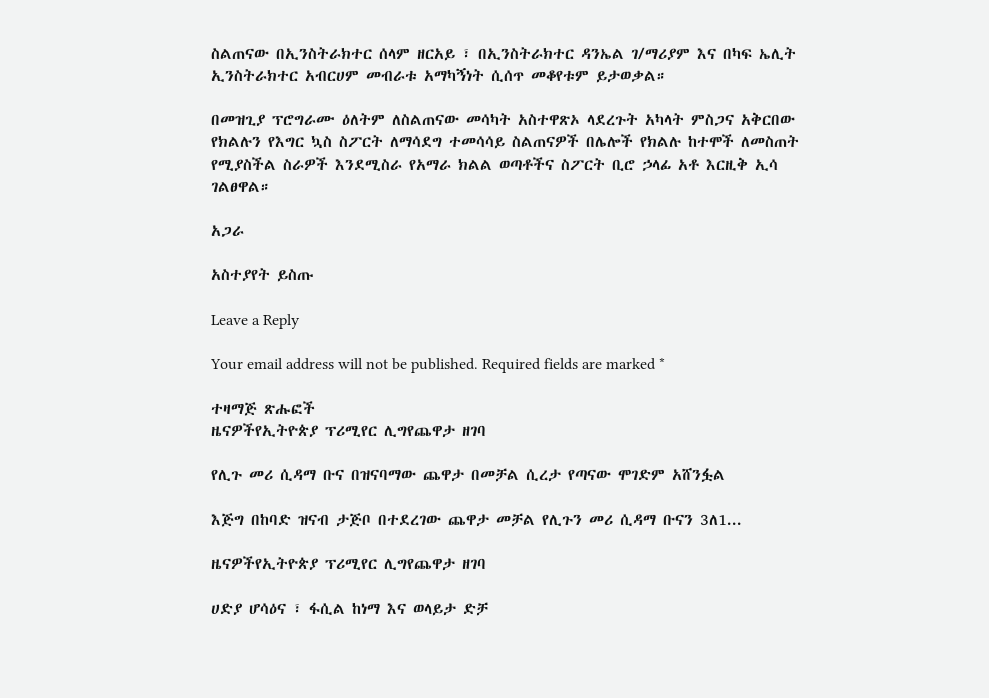ስልጠናው በኢንስትራክተር ሰላም ዘርአይ ፣ በኢንስትራክተር ዳንኤል ገ/ማሪያም እና በካፍ ኤሊት ኢንስትራክተር አብርሀም መብራቱ አማካኝነት ሲሰጥ መቆየቱም ይታወቃል።

በመዝጊያ ፕሮግራሙ ዕለትም ለስልጠናው መሳካት አስተዋጽኦ ላደረጉት አካላት ምስጋና አቅርበው የክልሉን የእግር ኳስ ስፖርት ለማሳደግ ተመሳሳይ ስልጠናዎች በሌሎች የክልሉ ከተሞች ለመስጠት የሚያስችል ስራዎች እንደሚስራ የአማራ ክልል ወጣቶችና ስፖርት ቢሮ ኃላፊ አቶ እርዚቅ ኢሳ ገልፀዋል።

አጋራ

አስተያየት ይስጡ

Leave a Reply

Your email address will not be published. Required fields are marked *

ተዛማጅ ጽሑፎች
ዜናዎችየኢትዮጵያ ፕሪሚየር ሊግየጨዋታ ዘገባ

የሊጉ መሪ ሲዳማ ቡና በዝናባማው ጨዋታ በመቻል ሲረታ የጣናው ሞገድም አሸንፏል

እጅግ በከባድ ዝናብ ታጅቦ በተደረገው ጨዋታ መቻል የሊጉን መሪ ሲዳማ ቡናን 3ለ1...

ዜናዎችየኢትዮጵያ ፕሪሚየር ሊግየጨዋታ ዘገባ

ሀድያ ሆሳዕና ፣ ፋሲል ከነማ እና ወላይታ ድቻ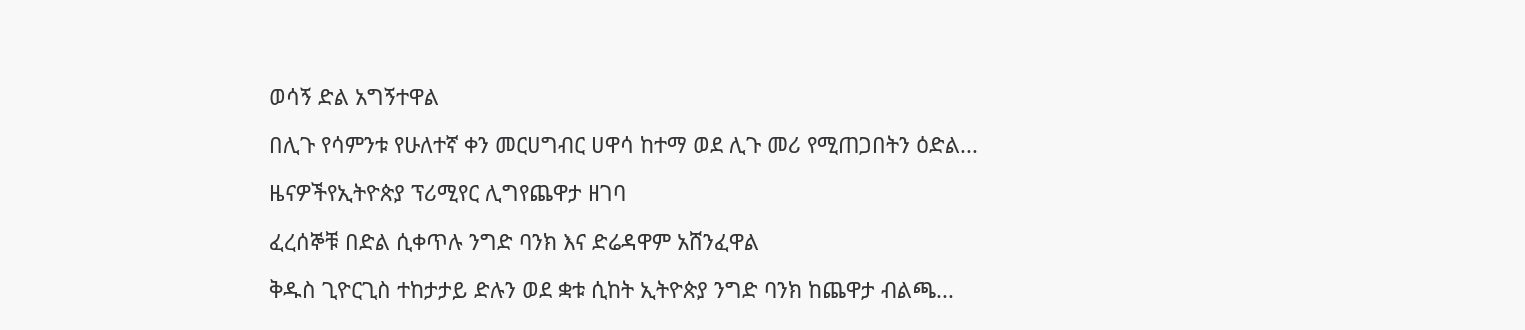ወሳኝ ድል አግኝተዋል

በሊጉ የሳምንቱ የሁለተኛ ቀን መርሀግብር ሀዋሳ ከተማ ወደ ሊጉ መሪ የሚጠጋበትን ዕድል...

ዜናዎችየኢትዮጵያ ፕሪሚየር ሊግየጨዋታ ዘገባ

ፈረሰኞቹ በድል ሲቀጥሉ ንግድ ባንክ እና ድሬዳዋም አሸንፈዋል

ቅዱስ ጊዮርጊስ ተከታታይ ድሉን ወደ ቋቱ ሲከት ኢትዮጵያ ንግድ ባንክ ከጨዋታ ብልጫ...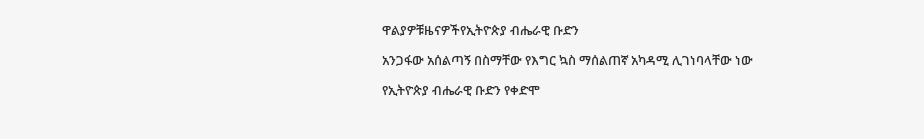ዋልያዎቹዜናዎችየኢትዮጵያ ብሔራዊ ቡድን

አንጋፋው አሰልጣኝ በስማቸው የእግር ኳስ ማሰልጠኛ አካዳሚ ሊገነባላቸው ነው

የኢትዮጵያ ብሔራዊ ቡድን የቀድሞ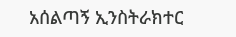አሰልጣኝ ኢንስትራክተር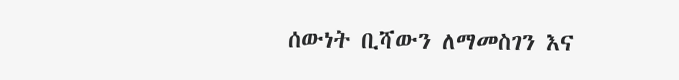ሰውነት ቢሻውን ለማመስገን እና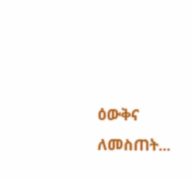ዕውቅና ለመስጠት...